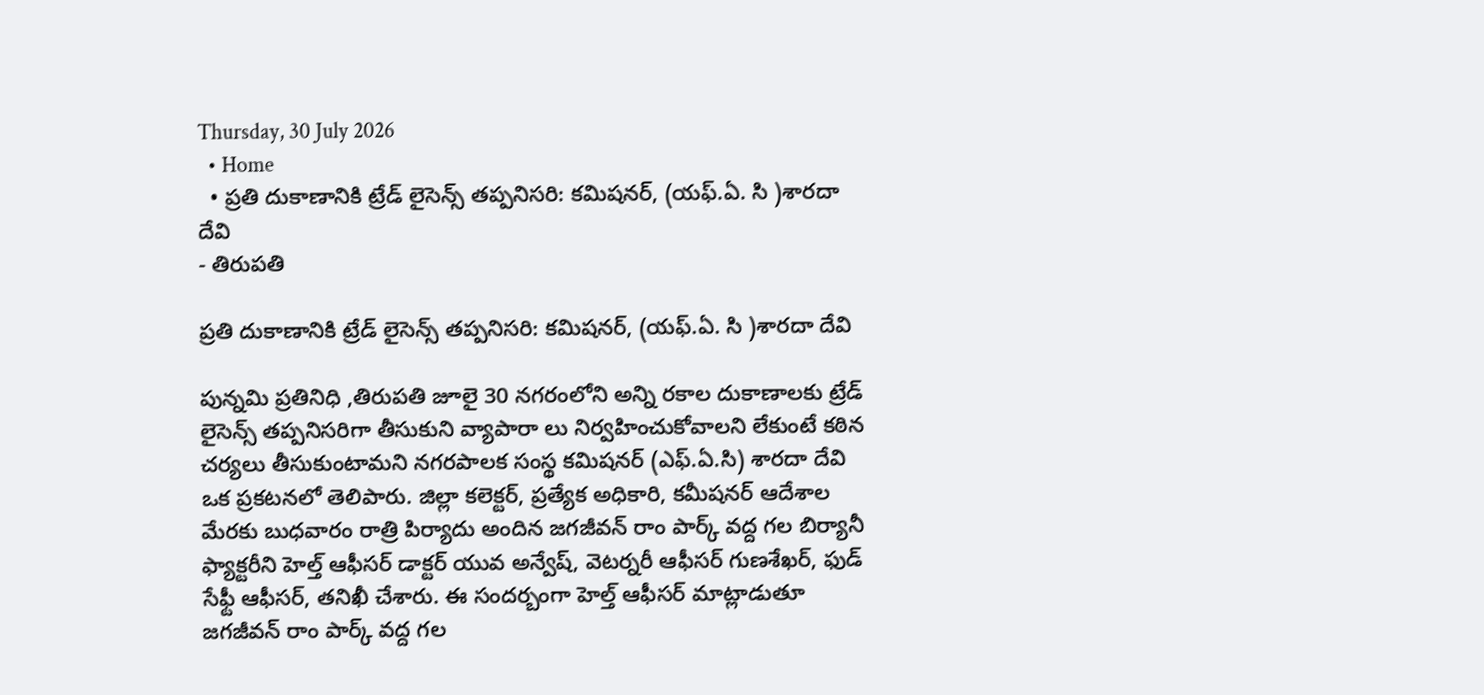Thursday, 30 July 2026
  • Home
  • ప్రతి దుకాణానికి ట్రేడ్ లైసెన్స్ తప్పనిసరి: కమిషనర్, (యఫ్.ఏ. సి )శారదా దేవి
- తిరుపతి

ప్రతి దుకాణానికి ట్రేడ్ లైసెన్స్ తప్పనిసరి: కమిషనర్, (యఫ్.ఏ. సి )శారదా దేవి

పున్నమి ప్రతినిధి ,తిరుపతి జూలై 30 నగరంలోని అన్ని రకాల దుకాణాలకు ట్రేడ్ లైసెన్స్ తప్పనిసరిగా తీసుకుని వ్యాపారా లు నిర్వహించుకోవాలని లేకుంటే కఠిన చర్యలు తీసుకుంటామని నగరపాలక సంస్థ కమిషనర్ (ఎఫ్.ఏ.సి) శారదా దేవి ఒక ప్రకటనలో తెలిపారు. జిల్లా కలెక్టర్, ప్రత్యేక అధికారి, కమీషనర్ ఆదేశాల మేరకు బుధవారం రాత్రి పిర్యాదు అందిన జగజీవన్ రాం పార్క్ వద్ద గల బిర్యానీ ఫ్యాక్టరీని హెల్త్ ఆఫీసర్ డాక్టర్ యువ అన్వేష్, వెటర్నరీ ఆఫీసర్ గుణశేఖర్, ఫుడ్ సేఫ్టీ ఆఫీసర్, తనిఖీ చేశారు. ఈ సందర్బంగా హెల్త్ ఆఫీసర్ మాట్లాడుతూ జగజీవన్ రాం పార్క్ వద్ద గల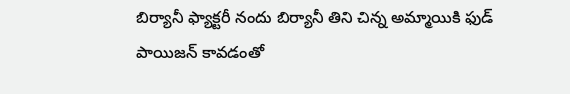బిర్యానీ ఫ్యాక్టరీ నందు బిర్యానీ తిని చిన్న అమ్మాయికి ఫుడ్ పాయిజన్ కావడంతో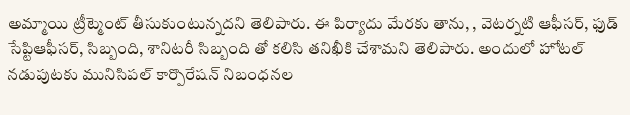అమ్మాయి ట్రీట్మెంట్ తీసుకుంటున్నదని తెలిపారు. ఈ పిర్యాదు మేరకు తాను, , వెటర్నటి ఆఫీసర్, ఫుడ్ సేప్టిఆఫీసర్, సిబ్బంది, శానిటరీ సిబ్బంది తో కలిసి తనిఖీకి చేశామని తెలిపారు. అందులో హోటల్ నడుపుటకు మునిసిపల్ కార్పొరేషన్ నిబంధనల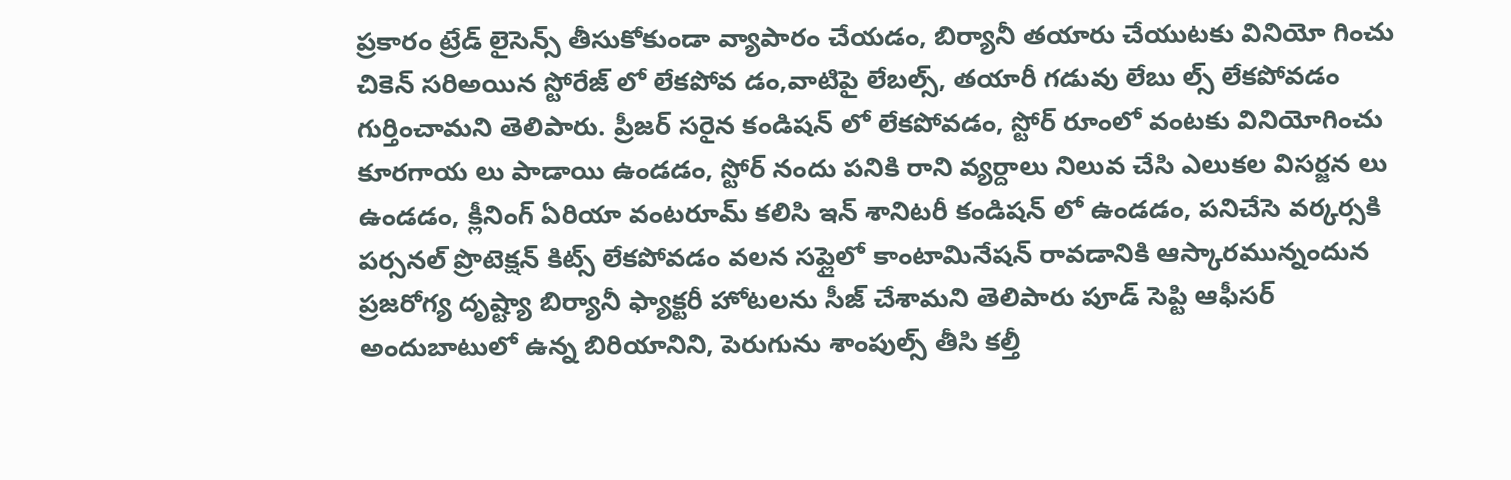ప్రకారం ట్రేడ్ లైసెన్స్ తీసుకోకుండా వ్యాపారం చేయడం, బిర్యానీ తయారు చేయుటకు వినియో గించు చికెన్ సరిఅయిన స్టోరేజ్ లో లేకపోవ డం,వాటిపై లేబల్స్, తయారీ గడువు లేబు ల్స్ లేకపోవడం గుర్తించామని తెలిపారు. ప్రీజర్ సరైన కండిషన్ లో లేకపోవడం, స్టోర్ రూంలో వంటకు వినియోగించు కూరగాయ లు పాడాయి ఉండడం, స్టోర్ నందు పనికి రాని వ్యర్దాలు నిలువ చేసి ఎలుకల విసర్జన లు ఉండడం, క్లీనింగ్ ఏరియా వంటరూమ్ కలిసి ఇన్ శానిటరీ కండిషన్ లో ఉండడం, పనిచేసె వర్కర్సకి పర్సనల్ ప్రొటెక్షన్ కిట్స్ లేకపోవడం వలన సప్లైలో కాంటామినేషన్ రావడానికి ఆస్కారమున్నందున ప్రజరోగ్య దృష్ట్యా బిర్యానీ ఫ్యాక్టరీ హోటలను సీజ్ చేశామని తెలిపారు పూడ్ సెప్టి ఆఫీసర్ అందుబాటులో ఉన్న బిరియానిని, పెరుగును శాంపుల్స్ తీసి కల్తీ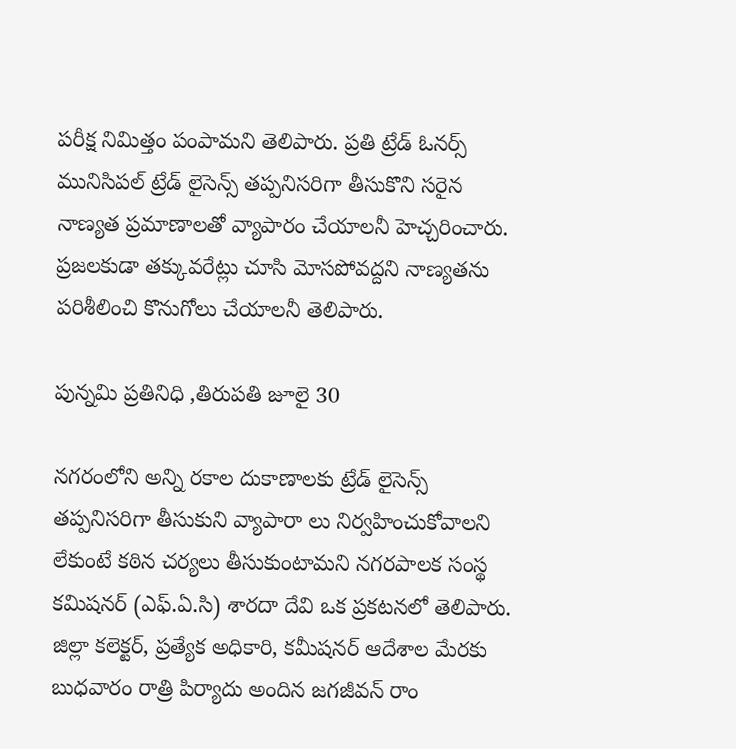పరీక్ష నిమిత్తం పంపామని తెలిపారు. ప్రతి ట్రేడ్ ఓనర్స్ మునిసిపల్ ట్రేడ్ లైసెన్స్ తప్పనిసరిగా తీసుకొని సరైన నాణ్యత ప్రమాణాలతో వ్యాపారం చేయాలనీ హెచ్చరించారు. ప్రజలకుడా తక్కువరేట్లు చూసి మోసపోవద్దని నాణ్యతను పరిశీలించి కొనుగోలు చేయాలనీ తెలిపారు.

పున్నమి ప్రతినిధి ,తిరుపతి జూలై 30

నగరంలోని అన్ని రకాల దుకాణాలకు ట్రేడ్ లైసెన్స్ తప్పనిసరిగా తీసుకుని వ్యాపారా లు నిర్వహించుకోవాలని లేకుంటే కఠిన చర్యలు తీసుకుంటామని నగరపాలక సంస్థ కమిషనర్ (ఎఫ్.ఏ.సి) శారదా దేవి ఒక ప్రకటనలో తెలిపారు. జిల్లా కలెక్టర్, ప్రత్యేక అధికారి, కమీషనర్ ఆదేశాల మేరకు బుధవారం రాత్రి పిర్యాదు అందిన జగజీవన్ రాం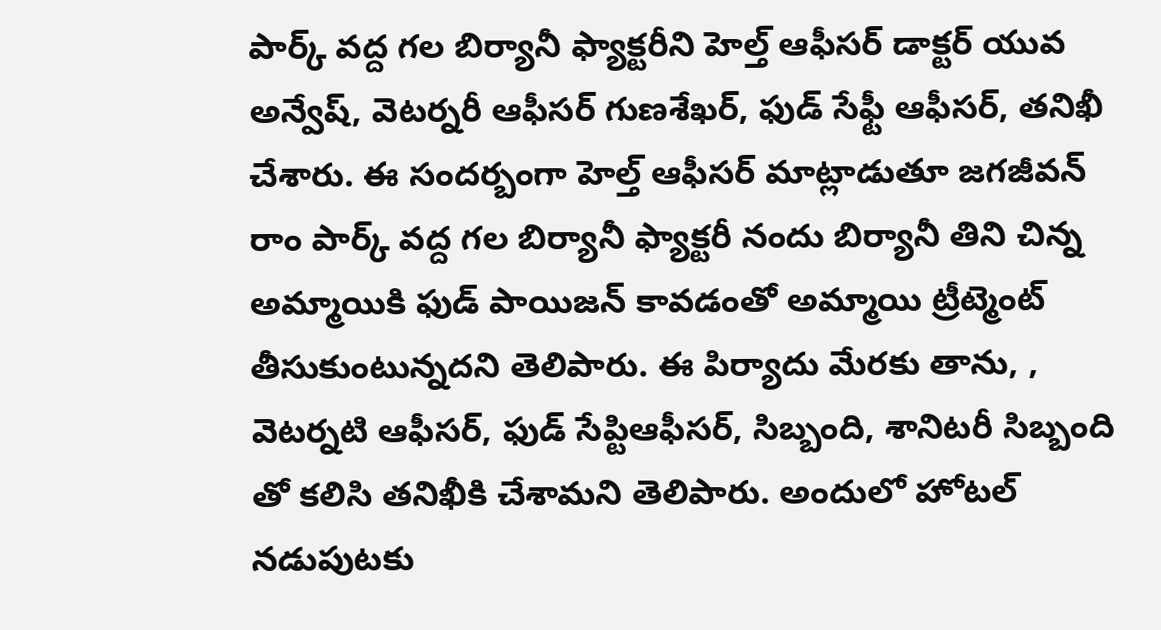పార్క్ వద్ద గల బిర్యానీ ఫ్యాక్టరీని హెల్త్ ఆఫీసర్ డాక్టర్ యువ అన్వేష్, వెటర్నరీ ఆఫీసర్ గుణశేఖర్, ఫుడ్ సేఫ్టీ ఆఫీసర్, తనిఖీ చేశారు. ఈ సందర్బంగా హెల్త్ ఆఫీసర్ మాట్లాడుతూ జగజీవన్ రాం పార్క్ వద్ద గల బిర్యానీ ఫ్యాక్టరీ నందు బిర్యానీ తిని చిన్న అమ్మాయికి ఫుడ్ పాయిజన్ కావడంతో అమ్మాయి ట్రీట్మెంట్ తీసుకుంటున్నదని తెలిపారు. ఈ పిర్యాదు మేరకు తాను, , వెటర్నటి ఆఫీసర్, ఫుడ్ సేప్టిఆఫీసర్, సిబ్బంది, శానిటరీ సిబ్బంది తో కలిసి తనిఖీకి చేశామని తెలిపారు. అందులో హోటల్ నడుపుటకు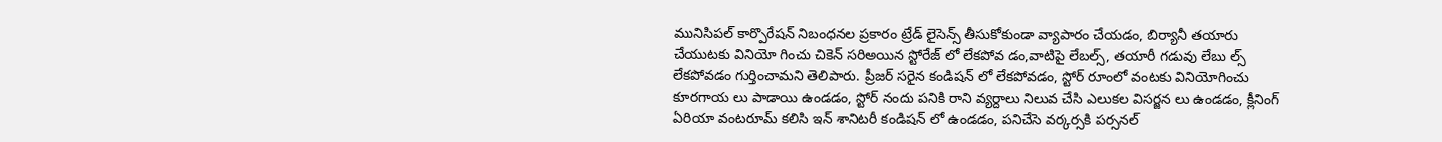మునిసిపల్ కార్పొరేషన్ నిబంధనల ప్రకారం ట్రేడ్ లైసెన్స్ తీసుకోకుండా వ్యాపారం చేయడం, బిర్యానీ తయారు చేయుటకు వినియో గించు చికెన్ సరిఅయిన స్టోరేజ్ లో లేకపోవ డం,వాటిపై లేబల్స్, తయారీ గడువు లేబు ల్స్ లేకపోవడం గుర్తించామని తెలిపారు. ప్రీజర్ సరైన కండిషన్ లో లేకపోవడం, స్టోర్ రూంలో వంటకు వినియోగించు కూరగాయ లు పాడాయి ఉండడం, స్టోర్ నందు పనికి రాని వ్యర్దాలు నిలువ చేసి ఎలుకల విసర్జన లు ఉండడం, క్లీనింగ్ ఏరియా వంటరూమ్ కలిసి ఇన్ శానిటరీ కండిషన్ లో ఉండడం, పనిచేసె వర్కర్సకి పర్సనల్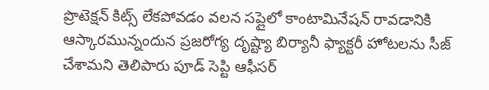ప్రొటెక్షన్ కిట్స్ లేకపోవడం వలన సప్లైలో కాంటామినేషన్ రావడానికి ఆస్కారమున్నందున ప్రజరోగ్య దృష్ట్యా బిర్యానీ ఫ్యాక్టరీ హోటలను సీజ్ చేశామని తెలిపారు పూడ్ సెప్టి ఆఫీసర్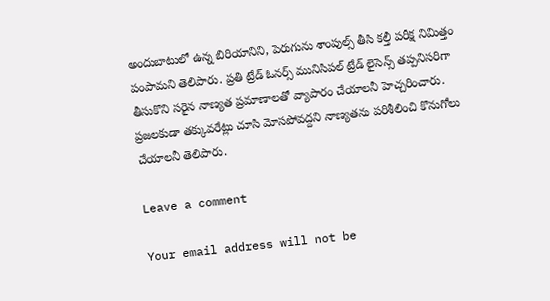అందుబాటులో ఉన్న బిరియానిని, పెరుగును శాంపుల్స్ తీసి కల్తీ పరీక్ష నిమిత్తం పంపామని తెలిపారు. ప్రతి ట్రేడ్ ఓనర్స్ మునిసిపల్ ట్రేడ్ లైసెన్స్ తప్పనిసరిగా తీసుకొని సరైన నాణ్యత ప్రమాణాలతో వ్యాపారం చేయాలనీ హెచ్చరించారు. ప్రజలకుడా తక్కువరేట్లు చూసి మోసపోవద్దని నాణ్యతను పరిశీలించి కొనుగోలు చేయాలనీ తెలిపారు.

Leave a comment

Your email address will not be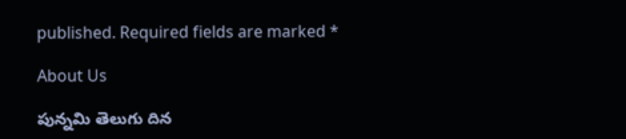published. Required fields are marked *

About Us

పున్నమి తెలుగు దిన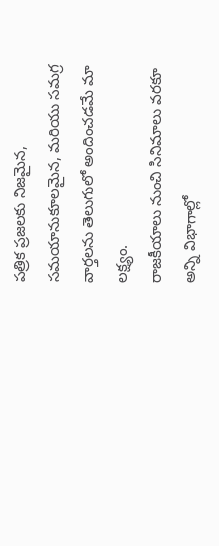పత్రిక ప్రజలకు నిజమైన, సమయానుకూలమైన, మరియు సమగ్ర వార్తలను తెలుగులో అందించడమే మా లక్ష్యం.
రాజకీయాలు నుంచి సినిమాలు వరకూ అన్ని విభాగాల్లో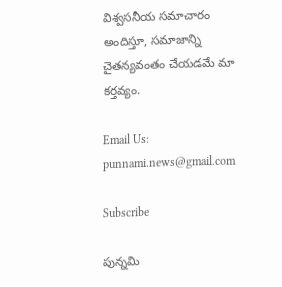విశ్వసనీయ సమాచారం అందిస్తూ, సమాజాన్ని చైతన్యవంతం చేయడమే మా కర్తవ్యం.

Email Us: punnami.news@gmail.com

Subscribe

పున్నమి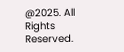@2025. All Rights Reserved.